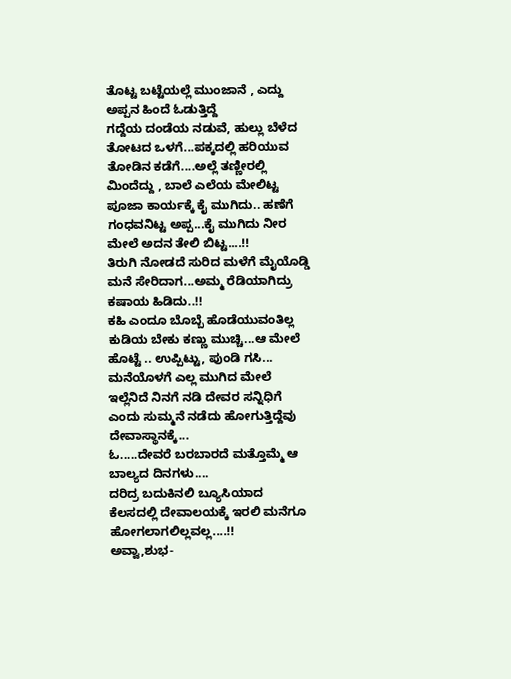ತೊಟ್ಟ ಬಟ್ಟೆಯಲ್ಲೆ ಮುಂಜಾನೆ , ಎದ್ದು ಅಪ್ಪನ ಹಿಂದೆ ಓಡುತ್ತಿದ್ದೆ
ಗದ್ದೆಯ ದಂಡೆಯ ನಡುವೆ, ಹುಲ್ಲು ಬೆಳೆದ ತೋಟದ ಒಳಗೆ...ಪಕ್ಕದಲ್ಲಿ ಹರಿಯುವ ತೋಡಿನ ಕಡೆಗೆ....ಅಲ್ಲೆ ತಣ್ಣೀರಲ್ಲಿ ಮಿಂದೆದ್ದು , ಬಾಲೆ ಎಲೆಯ ಮೇಲಿಟ್ಟ ಪೂಜಾ ಕಾರ್ಯಕ್ಕೆ ಕೈ ಮುಗಿದು.. ಹಣೆಗೆ ಗಂಧವನಿಟ್ಟ ಅಪ್ಪ...ಕೈ ಮುಗಿದು ನೀರ ಮೇಲೆ ಅದನ ತೇಲಿ ಬಿಟ್ಟ....!!
ತಿರುಗಿ ನೋಡದೆ ಸುರಿದ ಮಳೆಗೆ ಮೈಯೊಡ್ಡಿ ಮನೆ ಸೇರಿದಾಗ...ಅಮ್ಮ ರೆಡಿಯಾಗಿದ್ರು ಕಷಾಯ ಹಿಡಿದು..!!
ಕಹಿ ಎಂದೂ ಬೊಬ್ಬೆ ಹೊಡೆಯುವಂತಿಲ್ಲ ಕುಡಿಯ ಬೇಕು ಕಣ್ಣು ಮುಚ್ಚಿ...ಆ ಮೇಲೆ ಹೊಟ್ಟೆ .. ಉಪ್ಪಿಟ್ಟು, ಪುಂಡಿ ಗಸಿ... ಮನೆಯೊಳಗೆ ಎಲ್ಲ ಮುಗಿದ ಮೇಲೆ ಇಲ್ಲೆನಿದೆ ನಿನಗೆ ನಡಿ ದೇವರ ಸನ್ನಿಧಿಗೆ ಎಂದು ಸುಮ್ಮನೆ ನಡೆದು ಹೋಗುತ್ತಿದ್ದೆವು ದೇವಾಸ್ಥಾನಕ್ಕೆ...
ಓ.....ದೇವರೆ ಬರಬಾರದೆ ಮತ್ತೊಮ್ಮೆ ಆ ಬಾಲ್ಯದ ದಿನಗಳು....
ದರಿದ್ರ ಬದುಕಿನಲಿ ಬ್ಯೂಸಿಯಾದ ಕೆಲಸದಲ್ಲಿ ದೇವಾಲಯಕ್ಕೆ ಇರಲಿ ಮನೆಗೂ ಹೋಗಲಾಗಲಿಲ್ಲವಲ್ಲ....!!
ಅವ್ವಾ,ಶುಭ-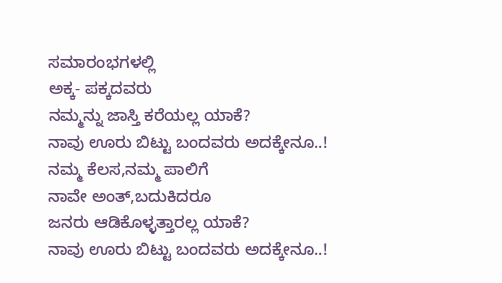ಸಮಾರಂಭಗಳಲ್ಲಿ
ಅಕ್ಕ- ಪಕ್ಕದವರು
ನಮ್ಮನ್ನು ಜಾಸ್ತಿ ಕರೆಯಲ್ಲ ಯಾಕೆ?
ನಾವು ಊರು ಬಿಟ್ಟು ಬಂದವರು ಅದಕ್ಕೇನೂ..!
ನಮ್ಮ ಕೆಲಸ,ನಮ್ಮ ಪಾಲಿಗೆ
ನಾವೇ ಅಂತ್,ಬದುಕಿದರೂ
ಜನರು ಆಡಿಕೊಳ್ಳತ್ತಾರಲ್ಲ ಯಾಕೆ?
ನಾವು ಊರು ಬಿಟ್ಟು ಬಂದವರು ಅದಕ್ಕೇನೂ..!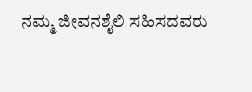ನಮ್ಮ ಜೀವನಶೈಲಿ ಸಹಿಸದವರು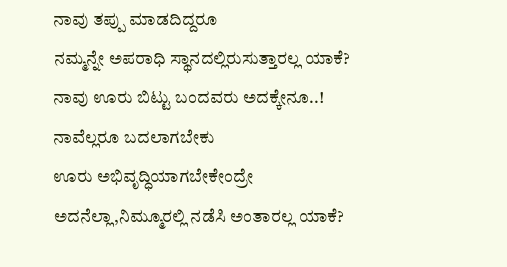ನಾವು ತಪ್ಪು ಮಾಡದಿದ್ದರೂ
ನಮ್ಮನ್ನೇ ಅಪರಾಧಿ ಸ್ಥಾನದಲ್ಲಿರುಸುತ್ತಾರಲ್ಲ ಯಾಕೆ?
ನಾವು ಊರು ಬಿಟ್ಟು ಬಂದವರು ಅದಕ್ಕೇನೂ..!
ನಾವೆಲ್ಲರೂ ಬದಲಾಗಬೇಕು
ಊರು ಅಭಿವೃದ್ಧಿಯಾಗಬೇಕೇಂದ್ರೇ
ಅದನೆಲ್ಲಾ,ನಿಮ್ಮೂರಲ್ಲಿ ನಡೆಸಿ ಅಂತಾರಲ್ಲ ಯಾಕೆ?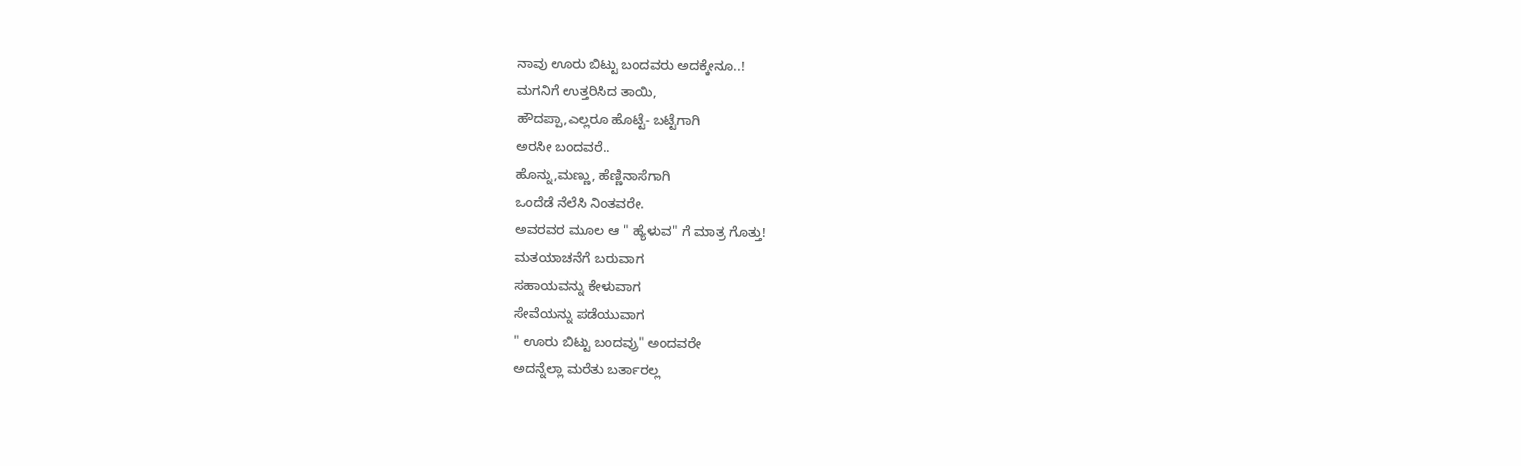ನಾವು ಊರು ಬಿಟ್ಟು ಬಂದವರು ಅದಕ್ಕೇನೂ..!
ಮಗನಿಗೆ ಉತ್ತರಿಸಿದ ತಾಯಿ,
ಹೌದಪ್ಪಾ,ಎಲ್ಲರೂ ಹೊಟ್ಟೆ- ಬಟ್ಟೆಗಾಗಿ
ಅರಸೀ ಬಂದವರೆ..
ಹೊನ್ನು,ಮಣ್ಣು, ಹೆಣ್ಣಿನಾಸೆಗಾಗಿ
ಒಂದೆಡೆ ನೆಲೆಸಿ ನಿಂತವರೇ.
ಅವರವರ ಮೂಲ ಆ " ಹ್ಯೆಳುವ" ಗೆ ಮಾತ್ರ ಗೊತ್ತು!
ಮತಯಾಚನೆಗೆ ಬರುವಾಗ
ಸಹಾಯವನ್ನು ಕೇಳುವಾಗ
ಸೇವೆಯನ್ನು ಪಡೆಯುವಾಗ
" ಊರು ಬಿಟ್ಟು ಬಂದವ್ರು" ಅಂದವರೇ
ಅದನ್ನೆಲ್ಲಾ ಮರೆತು ಬರ್ತಾರಲ್ಲ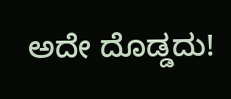ಅದೇ ದೊಡ್ಡದು!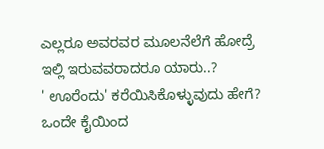ಎಲ್ಲರೂ ಅವರವರ ಮೂಲನೆಲೆಗೆ ಹೋದ್ರೆ
ಇಲ್ಲಿ ಇರುವವರಾದರೂ ಯಾರು..?
' ಊರೆಂದು' ಕರೆಯಿಸಿಕೊಳ್ಳುವುದು ಹೇಗೆ?
ಒಂದೇ ಕೈಯಿಂದ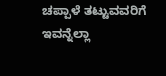ಚಪ್ಪಾಳೆ ತಟ್ಟುವವರಿಗೆ
ಇವನ್ನೆಲ್ಲಾ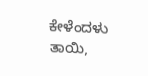ಕೇಳೆಂದಳು ತಾಯಿ,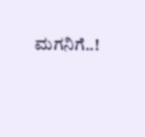ಮಗನಿಗೆ..!